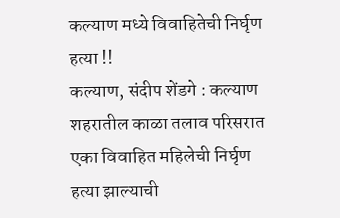कल्याण मध्ये विवाहितेची निर्घृण हत्या !!
कल्याण, संदीप शेंडगे : कल्याण शहरातील काळा तलाव परिसरात एका विवाहित महिलेची निर्घृण हत्या झाल्याची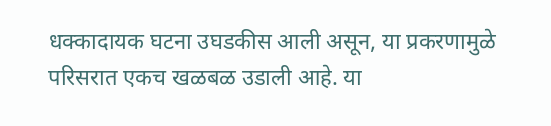धक्कादायक घटना उघडकीस आली असून, या प्रकरणामुळे परिसरात एकच खळबळ उडाली आहे. या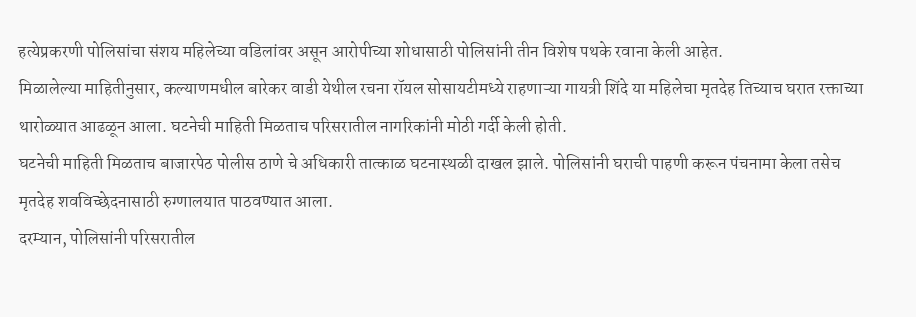हत्येप्रकरणी पोलिसांचा संशय महिलेच्या वडिलांवर असून आरोपीच्या शोधासाठी पोलिसांनी तीन विशेष पथके रवाना केली आहेत.
मिळालेल्या माहितीनुसार, कल्याणमधील बारेकर वाडी येथील रचना रॉयल सोसायटीमध्ये राहणाऱ्या गायत्री शिंदे या महिलेचा मृतदेह तिच्याच घरात रक्ताच्या थारोळ्यात आढळून आला. घटनेची माहिती मिळताच परिसरातील नागरिकांनी मोठी गर्दी केली होती.
घटनेची माहिती मिळताच बाजारपेठ पोलीस ठाणे चे अधिकारी तात्काळ घटनास्थळी दाखल झाले. पोलिसांनी घराची पाहणी करून पंचनामा केला तसेच मृतदेह शवविच्छेदनासाठी रुग्णालयात पाठवण्यात आला.
दरम्यान, पोलिसांनी परिसरातील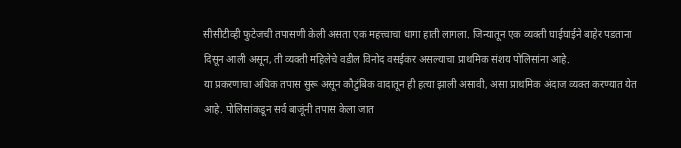सीसीटीव्ही फुटेजची तपासणी केली असता एक महत्त्वाचा धागा हाती लागला. जिन्यातून एक व्यक्ती घाईघाईने बाहेर पडताना दिसून आली असून, ती व्यक्ती महिलेचे वडील विनोद वसईकर असल्याचा प्राथमिक संशय पोलिसांना आहे.
या प्रकरणाचा अधिक तपास सुरू असून कौटुंबिक वादातून ही हत्या झाली असावी, असा प्राथमिक अंदाज व्यक्त करण्यात येत आहे. पोलिसांकडून सर्व बाजूंनी तपास केला जात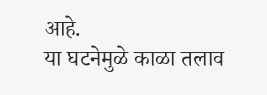आहे.
या घटनेमुळे काळा तलाव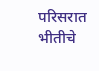परिसरात भीतीचे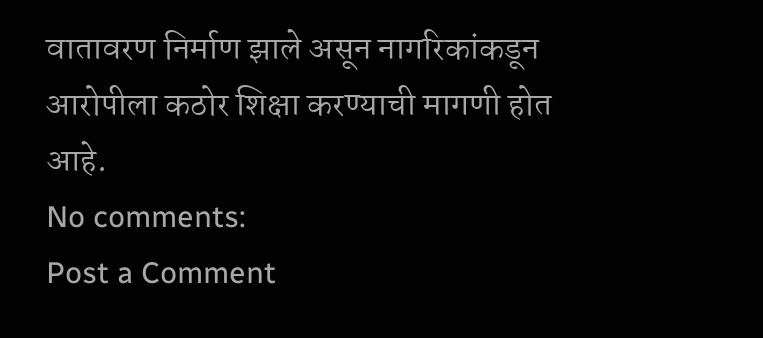वातावरण निर्माण झाले असून नागरिकांकडून आरोपीला कठोर शिक्षा करण्याची मागणी होत आहे.
No comments:
Post a Comment